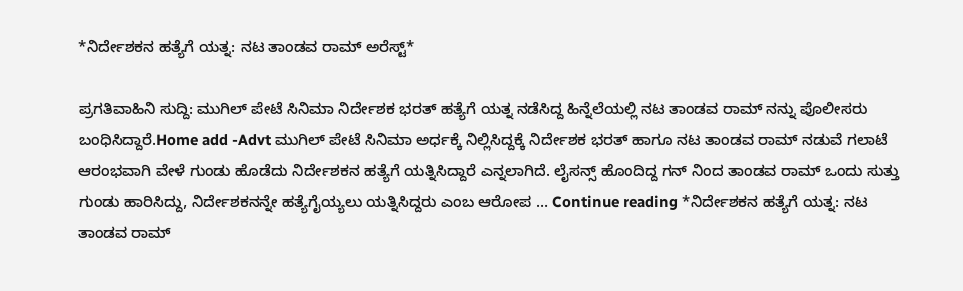*ನಿರ್ದೇಶಕನ ಹತ್ಯೆಗೆ ಯತ್ನ: ನಟ ತಾಂಡವ ರಾಮ್ ಅರೆಸ್ಟ್*

ಪ್ರಗತಿವಾಹಿನಿ ಸುದ್ದಿ: ಮುಗಿಲ್ ಪೇಟೆ ಸಿನಿಮಾ ನಿರ್ದೇಶಕ ಭರತ್ ಹತ್ಯೆಗೆ ಯತ್ನ ನಡೆಸಿದ್ದ ಹಿನ್ನೆಲೆಯಲ್ಲಿ ನಟ ತಾಂಡವ ರಾಮ್ ನನ್ನು ಪೊಲೀಸರು ಬಂಧಿಸಿದ್ದಾರೆ.Home add -Advt ಮುಗಿಲ್ ಪೇಟೆ ಸಿನಿಮಾ ಅರ್ಧಕ್ಕೆ ನಿಲ್ಲಿಸಿದ್ದಕ್ಕೆ ನಿರ್ದೇಶಕ ಭರತ್ ಹಾಗೂ ನಟ ತಾಂಡವ ರಾಮ್ ನಡುವೆ ಗಲಾಟೆ ಆರಂಭವಾಗಿ ವೇಳೆ ಗುಂಡು ಹೊಡೆದು ನಿರ್ದೇಶಕನ ಹತ್ಯೆಗೆ ಯತ್ನಿಸಿದ್ದಾರೆ ಎನ್ನಲಾಗಿದೆ. ಲೈಸನ್ಸ್ ಹೊಂದಿದ್ದ ಗನ್ ನಿಂದ ತಾಂಡವ ರಾಮ್ ಒಂದು ಸುತ್ತು ಗುಂಡು ಹಾರಿಸಿದ್ದು, ನಿರ್ದೇಶಕನನ್ನೇ ಹತ್ಯೆಗೈಯ್ಯಲು ಯತ್ನಿಸಿದ್ದರು ಎಂಬ ಆರೋಪ … Continue reading *ನಿರ್ದೇಶಕನ ಹತ್ಯೆಗೆ ಯತ್ನ: ನಟ ತಾಂಡವ ರಾಮ್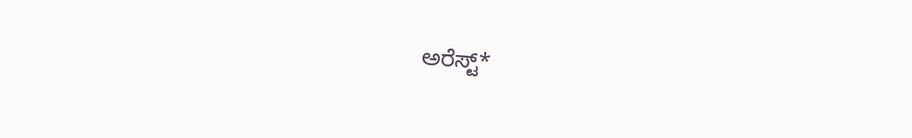ಅರೆಸ್ಟ್*